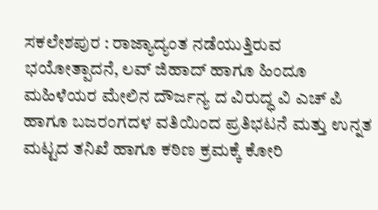ಸಕಲೇಶಪುರ : ರಾಜ್ಯಾದ್ಯಂತ ನಡೆಯುತ್ತಿರುವ ಭಯೋತ್ಪಾದನೆ, ಲವ್ ಜಿಹಾದ್ ಹಾಗೂ ಹಿಂದೂ ಮಹಿಳೆಯರ ಮೇಲಿನ ದೌರ್ಜನ್ಯ ದ ವಿರುದ್ಧ ವಿ ಎಚ್ ಪಿ ಹಾಗೂ ಬಜರಂಗದಳ ವತಿಯಿಂದ ಪ್ರತಿಭಟನೆ ಮತ್ತು ಉನ್ನತ ಮಟ್ಟದ ತನಿಖೆ ಹಾಗೂ ಕಠಿಣ ಕ್ರಮಕ್ಕೆ ಕೋರಿ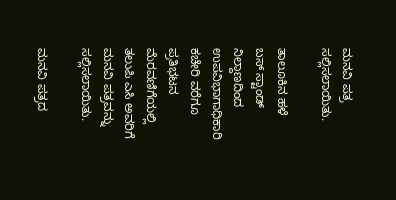ಮನವಿ ಪತ್ರ ಸಲ್ಲಿಸಲಾಯಿತು.

ತಾಲೂಕಿನ ಹಳೆ ಬಸ್ ಸ್ಟಾಂಡ್ ನಿಲ್ದಾಣದಿಂದ ಉಪವಿಭಾಗಾಧಿಕಾರಿ ಕಚೇರಿ ವರೆಗೂ ಪ್ರತಿಭಟನ ಮೆರವಣಿಗೆಯಲ್ಲಿ ತಲುಪಿ ಎಸಿ ಅವರಿಗೆ ಮನವಿ ಪತ್ರವನ್ನು ಸಲ್ಲಿಸಲಾಯಿತು.

ಮನವಿ ಪತ್ರದ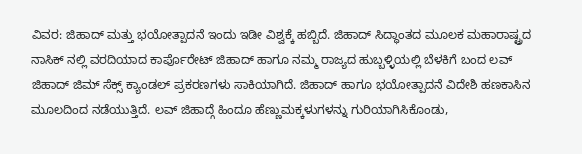ವಿವರ: ಜಿಹಾದ್ ಮತ್ತು ಭಯೋತ್ಪಾದನೆ ಇಂದು ಇಡೀ ವಿಶ್ವಕ್ಕೆ ಹಬ್ಬಿದೆ. ಜಿಹಾದ್ ಸಿದ್ಧಾಂತದ ಮೂಲಕ ಮಹಾರಾಷ್ಟ್ರದ ನಾಸಿಕ್ ನಲ್ಲಿ ವರದಿಯಾದ ಕಾರ್ಪೊರೇಟ್ ಜಿಹಾದ್ ಹಾಗೂ ನಮ್ಮ ರಾಜ್ಯದ ಹುಬ್ಬಳ್ಳಿಯಲ್ಲಿ ಬೆಳಕಿಗೆ ಬಂದ ಲವ್ ಜಿಹಾದ್ ಜಿಮ್ ಸೆಕ್ಸ್ ಕ್ಯಾಂಡಲ್ ಪ್ರಕರಣಗಳು ಸಾಕಿಯಾಗಿದೆ. ಜಿಹಾದ್ ಹಾಗೂ ಭಯೋತ್ಪಾದನೆ ವಿದೇಶಿ ಹಣಕಾಸಿನ ಮೂಲದಿಂದ ನಡೆಯುತ್ತಿದೆ. ಲವ್ ಜಿಹಾದ್ಗೆ ಹಿಂದೂ ಹೆಣ್ಣುಮಕ್ಕಳುಗಳನ್ನು ಗುರಿಯಾಗಿಸಿಕೊಂಡು,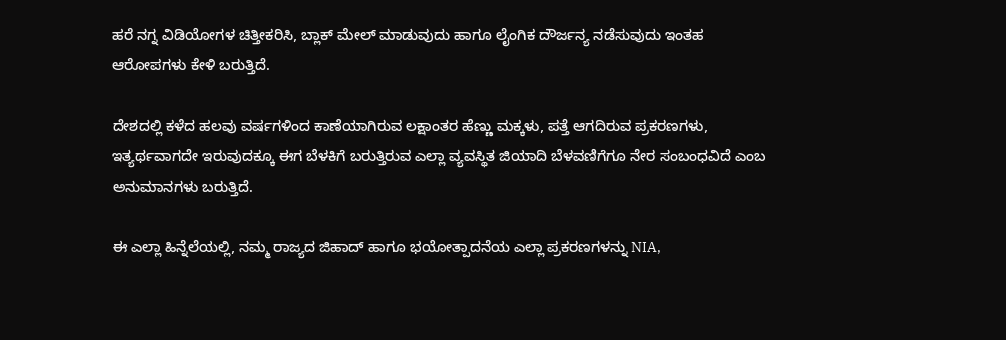ಹರೆ ನಗ್ನ ವಿಡಿಯೋಗಳ ಚಿತ್ತೀಕರಿಸಿ, ಬ್ಲಾಕ್ ಮೇಲ್ ಮಾಡುವುದು ಹಾಗೂ ಲೈಂಗಿಕ ದೌರ್ಜನ್ಯ ನಡೆಸುವುದು ಇಂತಹ ಆರೋಪಗಳು ಕೇಳಿ ಬರುತ್ತಿದೆ.

ದೇಶದಲ್ಲಿ ಕಳೆದ ಹಲವು ವರ್ಷಗಳಿಂದ ಕಾಣೆಯಾಗಿರುವ ಲಕ್ಷಾಂತರ ಹೆಣ್ಣು ಮಕ್ಕಳು, ಪತ್ತೆ ಆಗದಿರುವ ಪ್ರಕರಣಗಳು, ಇತ್ಯರ್ಥವಾಗದೇ ಇರುವುದಕ್ಕೂ ಈಗ ಬೆಳಕಿಗೆ ಬರುತ್ತಿರುವ ಎಲ್ಲಾ ವ್ಯವಸ್ಥಿತ ಜಿಯಾದಿ ಬೆಳವಣಿಗೆಗೂ ನೇರ ಸಂಬಂಧವಿದೆ ಎಂಬ ಅನುಮಾನಗಳು ಬರುತ್ತಿದೆ.

ಈ ಎಲ್ಲಾ ಹಿನ್ನೆಲೆಯಲ್ಲಿ, ನಮ್ಮ ರಾಜ್ಯದ ಜಿಹಾದ್ ಹಾಗೂ ಭಯೋತ್ಪಾದನೆಯ ಎಲ್ಲಾ ಪ್ರಕರಣಗಳನ್ನು NIA,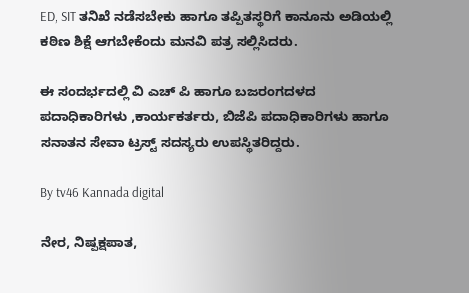ED, SIT ತನಿಖೆ ನಡೆಸಬೇಕು ಹಾಗೂ ತಪ್ಪಿತಸ್ಥರಿಗೆ ಕಾನೂನು ಅಡಿಯಲ್ಲಿ ಕಠಿಣ ಶಿಕ್ಷೆ ಆಗಬೇಕೆಂದು ಮನವಿ ಪತ್ರ ಸಲ್ಲಿಸಿದರು.

ಈ ಸಂದರ್ಭದಲ್ಲಿ ವಿ ಎಚ್ ಪಿ ಹಾಗೂ ಬಜರಂಗದಳದ ಪದಾಧಿಕಾರಿಗಳು ,ಕಾರ್ಯಕರ್ತರು, ಬಿಜೆಪಿ ಪದಾಧಿಕಾರಿಗಳು ಹಾಗೂ ಸನಾತನ ಸೇವಾ ಟ್ರಸ್ಟ್ ಸದಸ್ಯರು ಉಪಸ್ಥಿತರಿದ್ದರು.

By tv46 Kannada digital

ನೇರ, ನಿಷ್ಪಕ್ಷಪಾತ,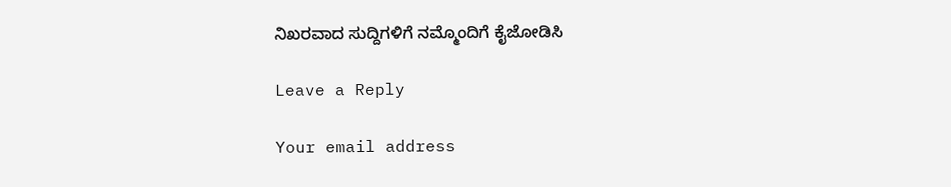ನಿಖರವಾದ ಸುದ್ದಿಗಳಿಗೆ ನಮ್ಮೊಂದಿಗೆ ಕೈಜೋಡಿಸಿ

Leave a Reply

Your email address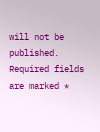will not be published. Required fields are marked *